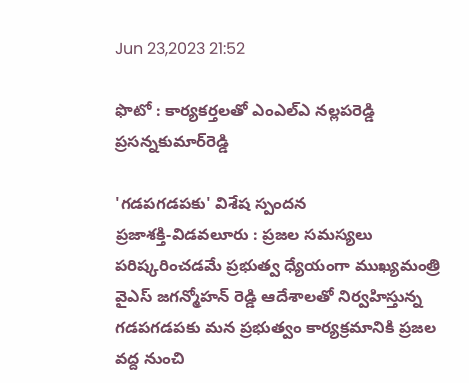Jun 23,2023 21:52

ఫొటో : కార్యకర్తలతో ఎంఎల్‌ఎ నల్లపరెడ్డి ప్రసన్నకుమార్‌రెడ్డి

'గడపగడపకు' విశేష స్పందన
ప్రజాశక్తి-విడవలూరు : ప్రజల సమస్యలు పరిష్కరించడమే ప్రభుత్వ ధ్యేయంగా ముఖ్యమంత్రి వైఎస్‌ జగన్మోహన్‌ రెడ్డి ఆదేశాలతో నిర్వహిస్తున్న గడపగడపకు మన ప్రభుత్వం కార్యక్రమానికి ప్రజల వద్ద నుంచి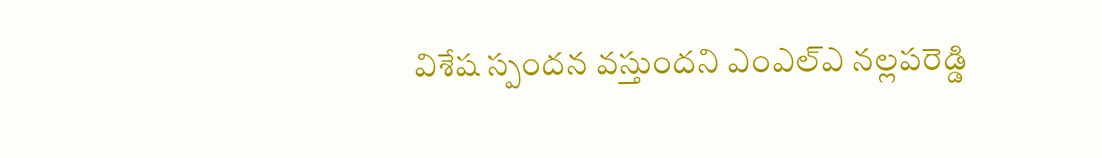విశేష స్పందన వస్తుందని ఎంఎల్‌ఎ నల్లపరెడ్డి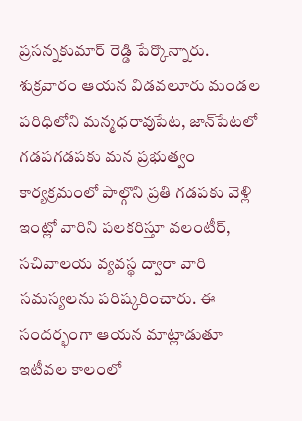ప్రసన్నకుమార్‌ రెడ్డి పేర్కొన్నారు. శుక్రవారం ఆయన విడవలూరు మండల పరిధిలోని మన్మధరావుపేట, జాన్‌పేటలో గడపగడపకు మన ప్రభుత్వం కార్యక్రమంలో పాల్గొని ప్రతి గడపకు వెళ్లి ఇంట్లో వారిని పలకరిస్తూ వలంటీర్‌, సచివాలయ వ్యవస్థ ద్వారా వారి సమస్యలను పరిష్కరించారు. ఈ సందర్భంగా ఆయన మాట్లాడుతూ ఇటీవల కాలంలో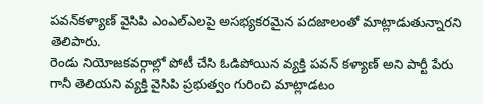పవన్‌కళ్యాణ్‌ వైసిపి ఎంఎల్‌ఎలపై అసభ్యకరమైన పదజాలంతో మాట్లాడుతున్నారని తెలిపారు.
రెండు నియోజకవర్గాల్లో పోటీ చేసి ఓడిపోయిన వ్యక్తి పవన్‌ కళ్యాణ్‌ అని పార్టీ పేరు గానీ తెలియని వ్యక్తి వైసిపి ప్రభుత్వం గురించి మాట్లాడటం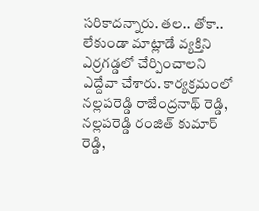సరికాదన్నారు. తల.. తోకా.. లేకుండా మాట్లాడే వ్యక్తిని ఎర్రగడ్డలో చేర్పించాలని ఎద్దేవా చేశారు. కార్యక్రమంలో నల్లపరెడ్డి రాజేంద్రనాథ్‌ రెడ్డి, నల్లపరెడ్డి రంజిత్‌ కుమార్‌ రెడ్డి,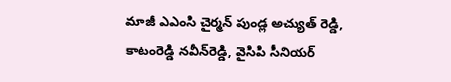మాజీ ఎఎంసి చైర్మన్‌ పుండ్ల అచ్యుత్‌ రెడ్డి, కాటంరెడ్డి నవీన్‌రెడ్డి, వైసిపి సీనియర్‌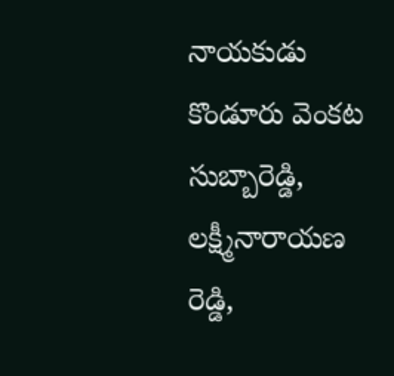నాయకుడు కొండూరు వెంకట సుబ్బారెడ్డి, లక్ష్మీనారాయణ రెడ్డి,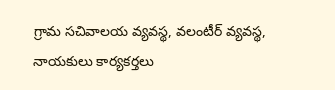గ్రామ సచివాలయ వ్యవస్థ, వలంటీర్‌ వ్యవస్థ, నాయకులు కార్యకర్తలు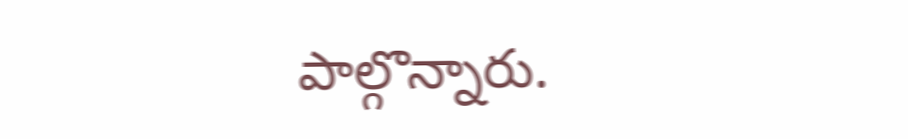పాల్గొన్నారు.